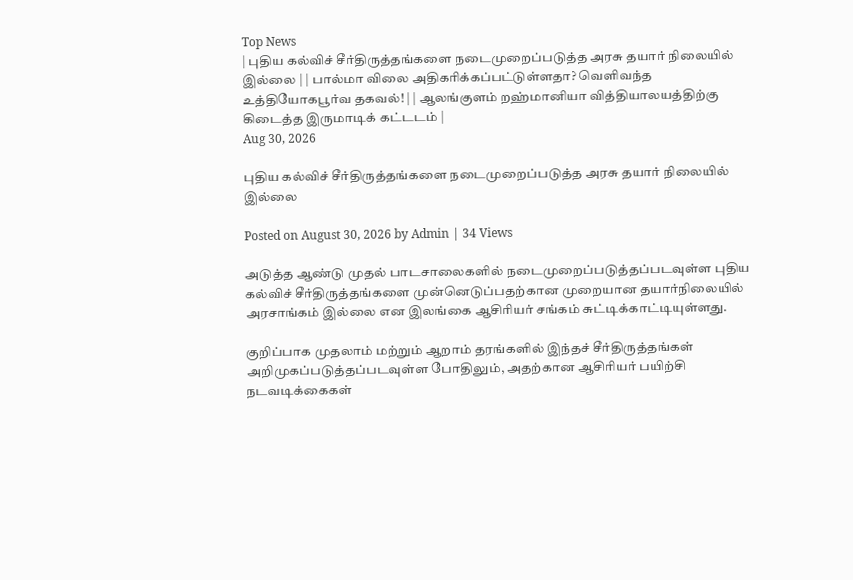Top News
| புதிய கல்விச் சீர்திருத்தங்களை நடைமுறைப்படுத்த அரசு தயார் நிலையில் இல்லை | | பால்மா விலை அதிகரிக்கப்பட்டுள்ளதா? வெளிவந்த உத்தியோகபூர்வ தகவல்! | | ஆலங்குளம் றஹ்மானியா வித்தியாலயத்திற்கு கிடைத்த இருமாடிக் கட்டடம் |
Aug 30, 2026

புதிய கல்விச் சீர்திருத்தங்களை நடைமுறைப்படுத்த அரசு தயார் நிலையில் இல்லை

Posted on August 30, 2026 by Admin | 34 Views

அடுத்த ஆண்டு முதல் பாடசாலைகளில் நடைமுறைப்படுத்தப்படவுள்ள புதிய கல்விச் சீர்திருத்தங்களை முன்னெடுப்பதற்கான முறையான தயார்நிலையில் அரசாங்கம் இல்லை என இலங்கை ஆசிரியர் சங்கம் சுட்டிக்காட்டியுள்ளது.

குறிப்பாக முதலாம் மற்றும் ஆறாம் தரங்களில் இந்தச் சீர்திருத்தங்கள் அறிமுகப்படுத்தப்படவுள்ள போதிலும், அதற்கான ஆசிரியர் பயிற்சி நடவடிக்கைகள்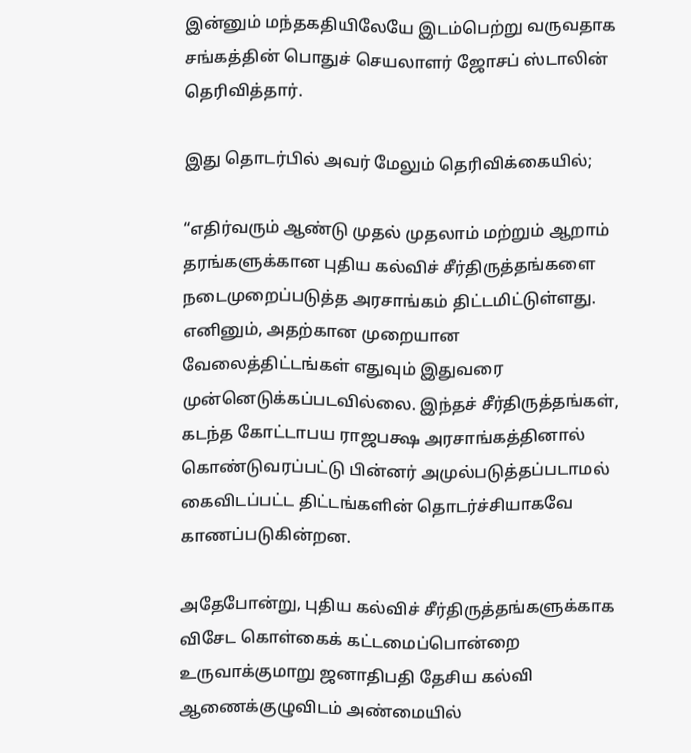இன்னும் மந்தகதியிலேயே இடம்பெற்று வருவதாக சங்கத்தின் பொதுச் செயலாளர் ஜோசப் ஸ்டாலின் தெரிவித்தார்.

இது தொடர்பில் அவர் மேலும் தெரிவிக்கையில்;

“எதிர்வரும் ஆண்டு முதல் முதலாம் மற்றும் ஆறாம் தரங்களுக்கான புதிய கல்விச் சீர்திருத்தங்களை நடைமுறைப்படுத்த அரசாங்கம் திட்டமிட்டுள்ளது. எனினும், அதற்கான முறையான வேலைத்திட்டங்கள் எதுவும் இதுவரை முன்னெடுக்கப்படவில்லை. இந்தச் சீர்திருத்தங்கள், கடந்த கோட்டாபய ராஜபக்ஷ அரசாங்கத்தினால் கொண்டுவரப்பட்டு பின்னர் அமுல்படுத்தப்படாமல் கைவிடப்பட்ட திட்டங்களின் தொடர்ச்சியாகவே காணப்படுகின்றன.

அதேபோன்று, புதிய கல்விச் சீர்திருத்தங்களுக்காக விசேட கொள்கைக் கட்டமைப்பொன்றை உருவாக்குமாறு ஜனாதிபதி தேசிய கல்வி ஆணைக்குழுவிடம் அண்மையில்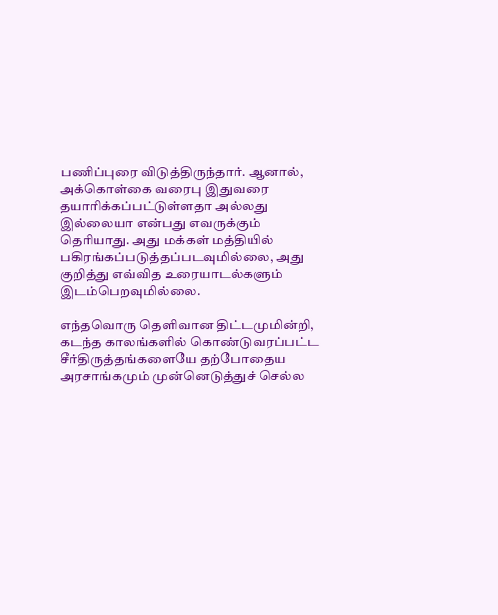பணிப்புரை விடுத்திருந்தார். ஆனால், அக்கொள்கை வரைபு இதுவரை தயாரிக்கப்பட்டுள்ளதா அல்லது இல்லையா என்பது எவருக்கும் தெரியாது. அது மக்கள் மத்தியில் பகிரங்கப்படுத்தப்படவுமில்லை, அது குறித்து எவ்வித உரையாடல்களும் இடம்பெறவுமில்லை.

எந்தவொரு தெளிவான திட்டமுமின்றி, கடந்த காலங்களில் கொண்டுவரப்பட்ட சீர்திருத்தங்களையே தற்போதைய அரசாங்கமும் முன்னெடுத்துச் செல்ல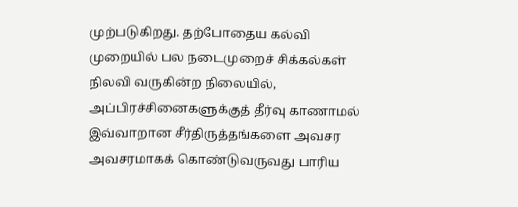முற்படுகிறது. தற்போதைய கல்வி முறையில் பல நடைமுறைச் சிக்கல்கள் நிலவி வருகின்ற நிலையில், அப்பிரச்சினைகளுக்குத் தீர்வு காணாமல் இவ்வாறான சீர்திருத்தங்களை அவசர அவசரமாகக் கொண்டுவருவது பாரிய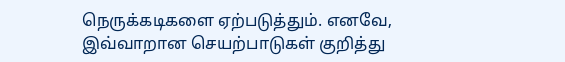நெருக்கடிகளை ஏற்படுத்தும். எனவே, இவ்வாறான செயற்பாடுகள் குறித்து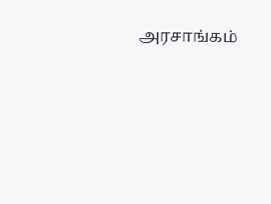அரசாங்கம்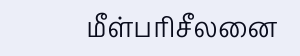மீள்பரிசீலனை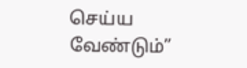செய்ய வேண்டும்”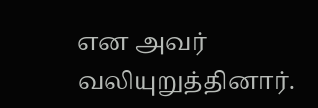என அவர் வலியுறுத்தினார்.